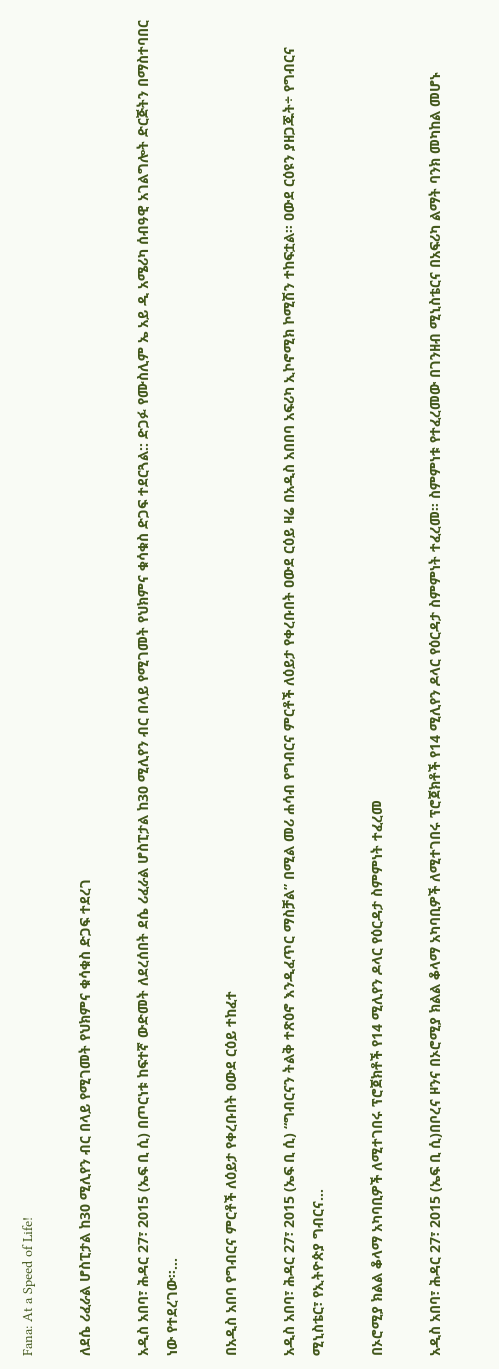Fana: At a Speed of Life!

ለደሴ ሪፈራል ሆስፒታል ከ30 ሚሊየን ብር በላይ የሚገመት የህክምና ቁሳቁስ ድጋፍ ተደረገ

አዲስ አበባ፣ ሕዳር 27፣ 2015 (ኤፍ ቢ ሲ) በጦርነቱ ከፍተኛ ውድመት ለደረሰበት ደሴ ሪፈራል ሆስፒታል ከ30 ሚሊየን ብር በላይ የሚገመት የህክምና ቁሳቁስ ድጋፍ ተደርጓል:: ድጋፉ የሙስሊም ኤ አይ ዲ አሜሪካ ሰብዓዊ አገልግሎት ድርጅትን በማስተባበር ነው የተደረገው፡፡…

በአዲስ አበባ የግብርና ምርቶች ለዕይታ የቀረቡበት ዐውደ ርዕይ ተከፈተ

አዲስ አበባ፣ ሕዳር 27፣ 2015 (ኤፍ ቢ ሲ) “ግብርናን ትልቅ ተጽዕኖ እንዲፈጥር ማስቻል” በሚል መሪ ሐሳብ የግብርና ምርቶች ለዕይታ የቀረቡበት ዐውደ ርዕይ ዛሬ በአዲስ አበበባ አፍሪካ ኢኮኖሚክ ኮሚሽን ተከፍቷል። ዐውደ ርዕዩን ያዘጋጁት÷ የግብርና ሚኒስቴር፣ የኢትዮጵያ ግብርና…

በኦሮሚያ ክልል ቆላማ አካባቢዎች ለሚተገበሩ ፕሮጀክቶች የ14 ሚሊየን ዶላር የዕርዳታ ስምምነት ተፈረመ

አዲስ አበባ፣ ሕዳር 27፣ 2015 (ኤፍ ቢ ሲ)በቦረና ዞንና በኦሮሚያ ክልል ቆላማ አካባቢዎች ለሚተገበሩ ፕሮጀክቶች የ14 ሚሊየን ዶላር የዕርዳታ ስምምነት ተፈረመ፡፡ ስምምነቱ የተፈረመው በገንዘብ ሚኒስቴርና በአፍሪካ ልማት ባንክ መካከል መሆኑ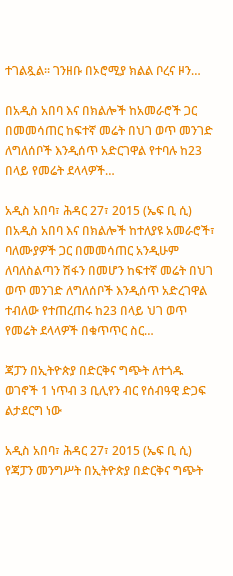ተገልጿል፡፡ ገንዘቡ በኦሮሚያ ክልል ቦረና ዞን…

በአዲስ አበባ እና በክልሎች ከአመራሮች ጋር በመመሳጠር ከፍተኛ መሬት በህገ ወጥ መንገድ ለግለሰቦች እንዲሰጥ አድርገዋል የተባሉ ከ23 በላይ የመሬት ደላላዎች…

አዲስ አበባ፣ ሕዳር 27፣ 2015 (ኤፍ ቢ ሲ) በአዲስ አበባ እና በክልሎች ከተለያዩ አመራሮች፣ ባለሙያዎች ጋር በመመሳጠር አንዲሁም ለባለስልጣን ሽፋን በመሆን ከፍተኛ መሬት በህገ ወጥ መንገድ ለግለሰቦች እንዲሰጥ አድረገዋል ተብለው የተጠረጠሩ ከ23 በላይ ህገ ወጥ የመሬት ደላላዎች በቁጥጥር ስር…

ጃፓን በኢትዮጵያ በድርቅና ግጭት ለተጎዱ ወገኖች 1 ነጥብ 3 ቢሊየን ብር የሰብዓዊ ድጋፍ ልታደርግ ነው

አዲስ አበባ፣ ሕዳር 27፣ 2015 (ኤፍ ቢ ሲ) የጃፓን መንግሥት በኢትዮጵያ በድርቅና ግጭት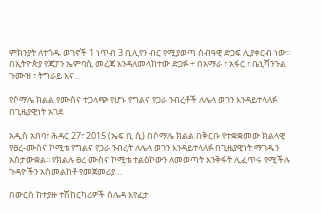ምክንያት ለተጎዱ ወገኖች 1 ነጥብ 3 ቢሊየን ብር የሚያወጣ ሰብዓዊ ድጋፍ ሊያቀርብ ነው፡፡ በኢትዮጵያ የጃፓን ኤምባሲ መረጃ እንዳለመላከተው ድጋፉ ÷ በአማራ ፣ አፋር ፣ ቤኒሻንጉል ጉሙዝ ፣ ትግራይ እና…

የሶማሌ ክልል የሙስና ተጋላጭ የሆኑ የግልና የጋራ ንብረቶች ለሌላ ወገን እንዳይተላለፉ በጊዜያዊነት አገደ

አዲስ አበባ፣ ሕዳር 27፣ 2015 (ኤፍ ቢ ሲ) በሶማሌ ክልል በቅርቡ የተቋቋመው ክልላዊ የፀረ-ሙስና ኮሚቴ የግልና የጋራ ንብረት ለሌላ ወገን እንዳይተላለፉ በጊዜያዊነት ማገዱን አስታውቋል፡፡ የክልሉ ፀረ ሙስና ኮሚቴ ተልዕኮውን ለመወጣት እንቅፋት ሊፈጥሩ የሚችሉ ጉዳዮችን አስመልከቶ የመጀመሪያ…

በውርስ ከተያዙ ተሽከርካሪዎች ሰሌዳ እየፈታ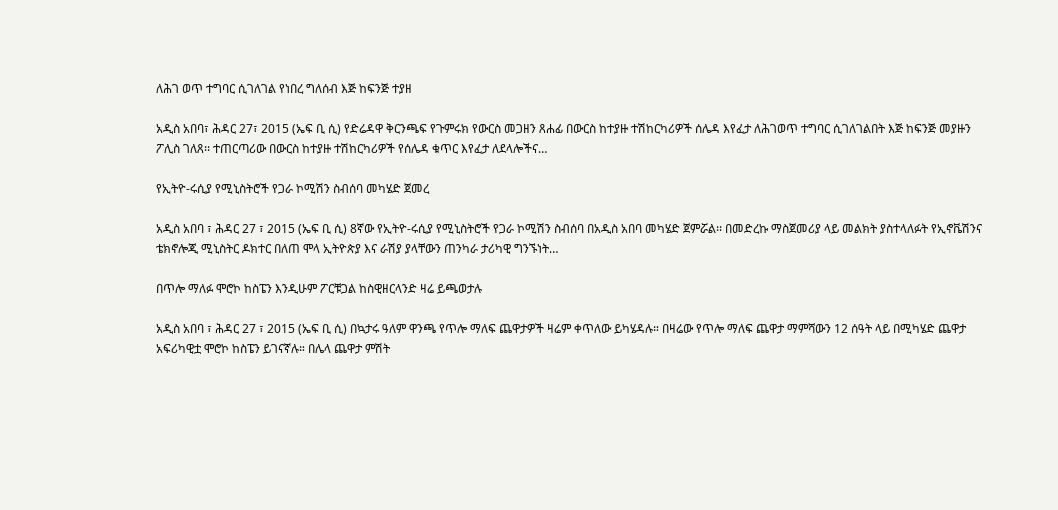ለሕገ ወጥ ተግባር ሲገለገል የነበረ ግለሰብ እጅ ከፍንጅ ተያዘ

አዲስ አበባ፣ ሕዳር 27፣ 2015 (ኤፍ ቢ ሲ) የድሬዳዋ ቅርንጫፍ የጉምሩክ የውርስ መጋዘን ጸሐፊ በውርስ ከተያዙ ተሽከርካሪዎች ሰሌዳ እየፈታ ለሕገወጥ ተግባር ሲገለገልበት እጅ ከፍንጅ መያዙን ፖሊስ ገለጸ፡፡ ተጠርጣሪው በውርስ ከተያዙ ተሽከርካሪዎች የሰሌዳ ቁጥር እየፈታ ለደላሎችና…

የኢትዮ-ሩሲያ የሚኒስትሮች የጋራ ኮሚሽን ስብሰባ መካሄድ ጀመረ

አዲስ አበባ ፣ ሕዳር 27 ፣ 2015 (ኤፍ ቢ ሲ) 8ኛው የኢትዮ-ሩሲያ የሚኒስትሮች የጋራ ኮሚሽን ስብሰባ በአዲስ አበባ መካሄድ ጀምሯል፡፡ በመድረኩ ማስጀመሪያ ላይ መልክት ያስተላለፉት የኢኖቬሽንና ቴክኖሎጂ ሚኒስትር ዶክተር በለጠ ሞላ ኢትዮጵያ እና ራሽያ ያላቸውን ጠንካራ ታሪካዊ ግንኙነት…

በጥሎ ማለፉ ሞሮኮ ከስፔን እንዲሁም ፖርቹጋል ከስዊዘርላንድ ዛሬ ይጫወታሉ

አዲስ አበባ ፣ ሕዳር 27 ፣ 2015 (ኤፍ ቢ ሲ) በኳታሩ ዓለም ዋንጫ የጥሎ ማለፍ ጨዋታዎች ዛሬም ቀጥለው ይካሄዳሉ። በዛሬው የጥሎ ማለፍ ጨዋታ ማምሻውን 12 ሰዓት ላይ በሚካሄድ ጨዋታ አፍሪካዊቷ ሞሮኮ ከስፔን ይገናኛሉ። በሌላ ጨዋታ ምሽት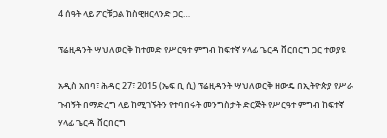4 ሰዓት ላይ ፖርቹጋል ከስዊዘርላንድ ጋር…

ፕሬዚዳንት ሣህለወርቅ ከተመድ የሥርዓተ ምግብ ከፍተኛ ሃላፊ ጌርዳ ቨርበርግ ጋር ተወያዩ

አዲስ አበባ፣ ሕዳር 27፣ 2015 (ኤፍ ቢ ሲ) ፕሬዚዳንት ሣህለወርቅ ዘውዴ በኢትዮጵያ የሥራ ጉብኝት በማድረግ ላይ ከሚገኙትን የተባበሩት መንግስታት ድርጅት የሥርዓተ ምግብ ከፍተኛ ሃላፊ ጌርዳ ቨርበርግ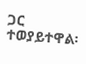ጋር ተወያይተዋል፡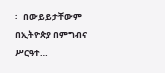፡   በውይይታቸውም በኢትዮጵያ በምግብና ሥርዓተ…